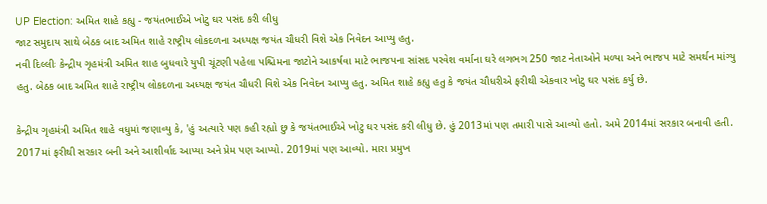UP Election: અમિત શાહે કહ્યુ - જયંતભાઈએ ખોટુ ઘર પસંદ કરી લીધુ
જાટ સમુદાય સાથે બેઠક બાદ અમિત શાહે રાષ્ટ્રીય લોકદળના અધ્યક્ષ જયંત ચૌધરી વિશે એક નિવેદન આપ્યુ હતુ.
નવી દિલ્લીઃ કેન્દ્રીય ગૃહમંત્રી અમિત શાહ બુધવારે યુપી ચૂંટણી પહેલા પશ્ચિમના જાટોને આકર્ષવા માટે ભાજપના સાંસદ પરવેશ વર્માના ઘરે લગભગ 250 જાટ નેતાઓને મળ્યા અને ભાજપ માટે સમર્થન માંગ્યુ હતુ. બેઠક બાદ અમિત શાહે રાષ્ટ્રીય લોકદળના અધ્યક્ષ જયંત ચૌધરી વિશે એક નિવેદન આપ્યુ હતુ. અમિત શાહે કહ્યુ હતુ કે જયંત ચૌધરીએ ફરીથી એકવાર ખોટુ ઘર પસંદ કર્યુ છે.

કેન્દ્રીય ગૃહમંત્રી અમિત શાહે વધુમાં જણાવ્યુ કે, 'હું અત્યારે પણ કહી રહ્યો છુ કે જયંતભાઈએ ખોટુ ઘર પસંદ કરી લીધુ છે. હું 2013માં પણ તમારી પાસે આવ્યો હતો. અમે 2014માં સરકાર બનાવી હતી. 2017માં ફરીથી સરકાર બની અને આશીર્વાદ આપ્યા અને પ્રેમ પણ આપ્યો. 2019માં પણ આવ્યો. મારા પ્રમુખ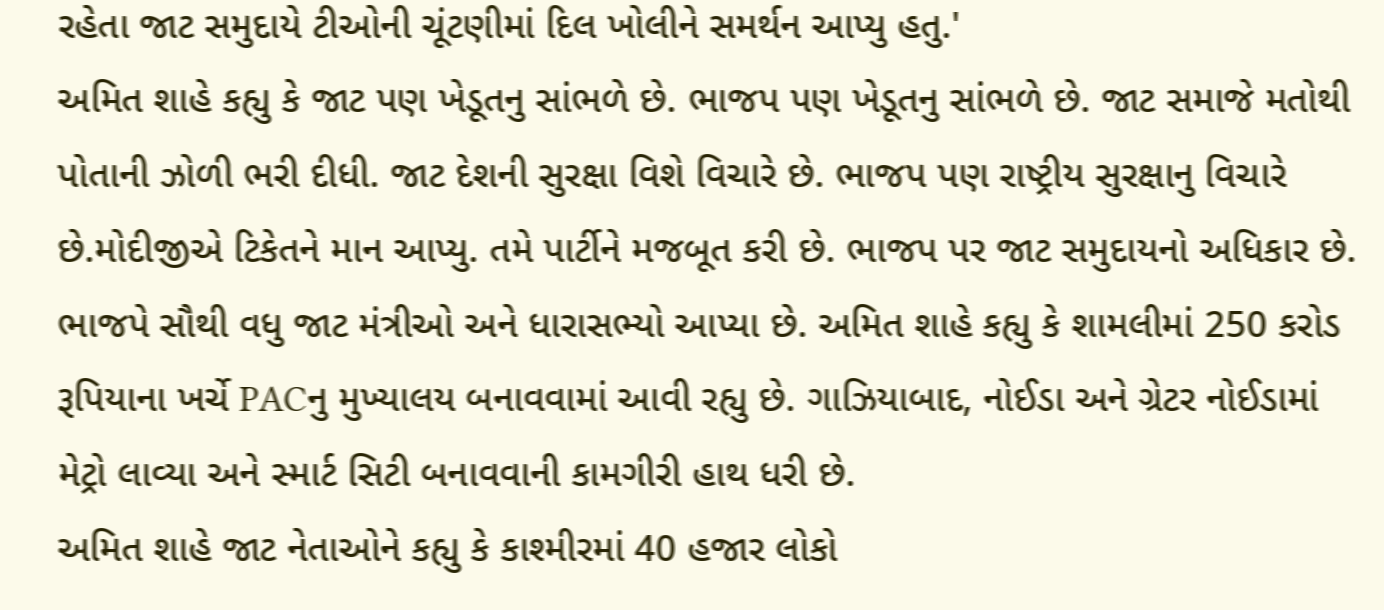રહેતા જાટ સમુદાયે ટીઓની ચૂંટણીમાં દિલ ખોલીને સમર્થન આપ્યુ હતુ.'
અમિત શાહે કહ્યુ કે જાટ પણ ખેડૂતનુ સાંભળે છે. ભાજપ પણ ખેડૂતનુ સાંભળે છે. જાટ સમાજે મતોથી પોતાની ઝોળી ભરી દીધી. જાટ દેશની સુરક્ષા વિશે વિચારે છે. ભાજપ પણ રાષ્ટ્રીય સુરક્ષાનુ વિચારે છે.મોદીજીએ ટિકેતને માન આપ્યુ. તમે પાર્ટીને મજબૂત કરી છે. ભાજપ પર જાટ સમુદાયનો અધિકાર છે. ભાજપે સૌથી વધુ જાટ મંત્રીઓ અને ધારાસભ્યો આપ્યા છે. અમિત શાહે કહ્યુ કે શામલીમાં 250 કરોડ રૂપિયાના ખર્ચે PACનુ મુખ્યાલય બનાવવામાં આવી રહ્યુ છે. ગાઝિયાબાદ, નોઈડા અને ગ્રેટર નોઈડામાં મેટ્રો લાવ્યા અને સ્માર્ટ સિટી બનાવવાની કામગીરી હાથ ધરી છે.
અમિત શાહે જાટ નેતાઓને કહ્યુ કે કાશ્મીરમાં 40 હજાર લોકો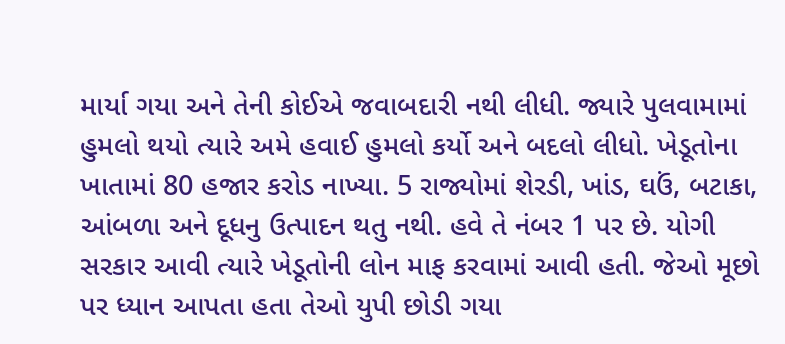માર્યા ગયા અને તેની કોઈએ જવાબદારી નથી લીધી. જ્યારે પુલવામામાં હુમલો થયો ત્યારે અમે હવાઈ હુમલો કર્યો અને બદલો લીધો. ખેડૂતોના ખાતામાં 80 હજાર કરોડ નાખ્યા. 5 રાજ્યોમાં શેરડી, ખાંડ, ઘઉં, બટાકા, આંબળા અને દૂધનુ ઉત્પાદન થતુ નથી. હવે તે નંબર 1 પર છે. યોગી સરકાર આવી ત્યારે ખેડૂતોની લોન માફ કરવામાં આવી હતી. જેઓ મૂછો પર ધ્યાન આપતા હતા તેઓ યુપી છોડી ગયા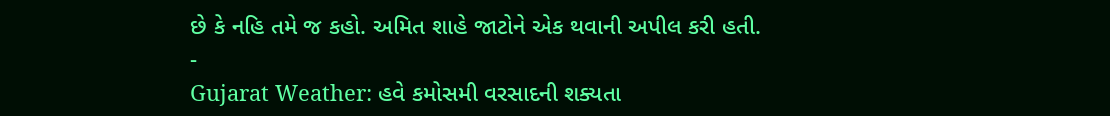છે કે નહિ તમે જ કહો. અમિત શાહે જાટોને એક થવાની અપીલ કરી હતી.
-
Gujarat Weather: હવે કમોસમી વરસાદની શક્યતા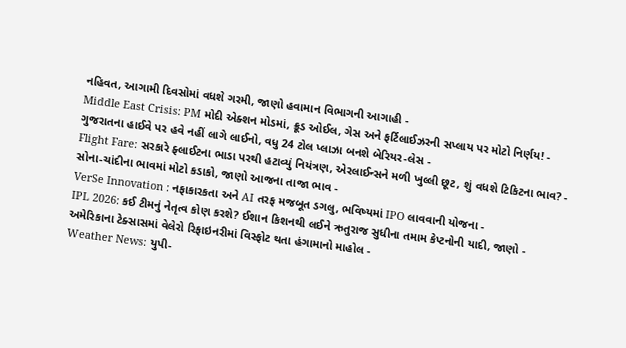નહિવત, આગામી દિવસોમાં વધશે ગરમી, જાણો હવામાન વિભાગની આગાહી -
Middle East Crisis: PM મોદી એક્શન મોડમાં, ક્રૂડ ઓઈલ, ગેસ અને ફર્ટિલાઈઝરની સપ્લાય પર મોટો નિર્ણય! -
ગુજરાતના હાઈવે પર હવે નહીં લાગે લાઈનો, વધુ 24 ટોલ પ્લાઝા બનશે બેરિયર-લેસ -
Flight Fare: સરકારે ફ્લાઈટના ભાડા પરથી હટાવ્યું નિયંત્રણ, એરલાઈન્સને મળી ખુલ્લી છૂટ, શું વધશે ટિકિટના ભાવ? -
સોના-ચાંદીના ભાવમાં મોટો કડાકો, જાણો આજના તાજા ભાવ -
VerSe Innovation : નફાકારકતા અને AI તરફ મજબૂત ડગલુ, ભવિષ્યમાં IPO લાવવાની યોજના -
IPL 2026: કઈ ટીમનું નેતૃત્વ કોણ કરશે? ઈશાન કિશનથી લઈને ઋતુરાજ સુધીના તમામ કેપ્ટનોની યાદી, જાણો -
અમેરિકાના ટેક્સાસમાં વેલેરો રિફાઇનરીમાં વિસ્ફોટ થતા હંગામાનો માહોલ -
Weather News: યુપી-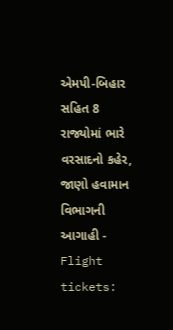એમપી-બિહાર સહિત 8 રાજ્યોમાં ભારે વરસાદનો કહેર, જાણો હવામાન વિભાગની આગાહી -
Flight tickets: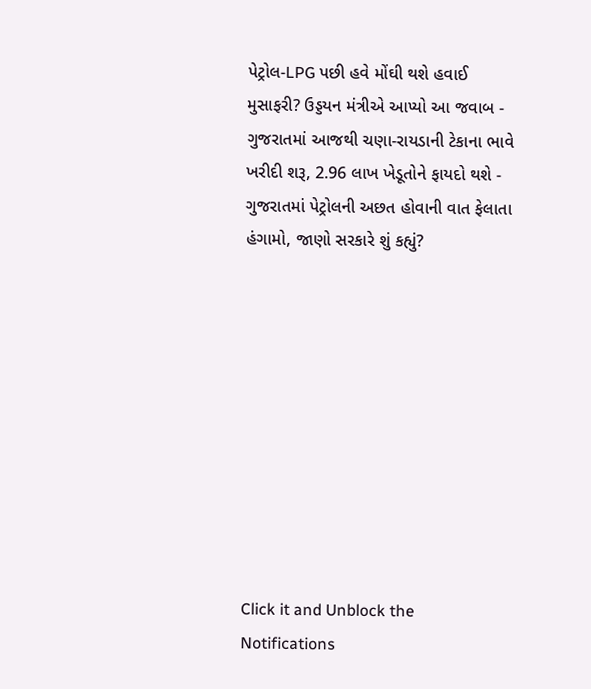પેટ્રોલ-LPG પછી હવે મોંઘી થશે હવાઈ મુસાફરી? ઉડ્ડયન મંત્રીએ આપ્યો આ જવાબ -
ગુજરાતમાં આજથી ચણા-રાયડાની ટેકાના ભાવે ખરીદી શરૂ, 2.96 લાખ ખેડૂતોને ફાયદો થશે -
ગુજરાતમાં પેટ્રોલની અછત હોવાની વાત ફેલાતા હંગામો, જાણો સરકારે શું કહ્યું?










Click it and Unblock the Notifications